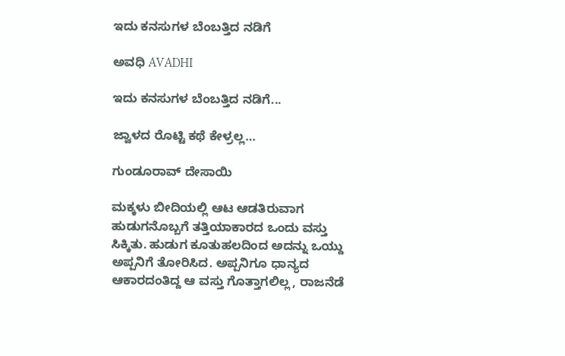ಇದು ಕನಸುಗಳ ಬೆಂಬತ್ತಿದ ನಡಿಗೆ‍

ಅವಧಿ AVADHI

ಇದು ಕನಸುಗಳ ಬೆಂಬತ್ತಿದ ನಡಿಗೆ...

ಜ್ವಾಳದ ರೊಟ್ಟಿ ಕಥೆ ಕೇಳ್ರಲ್ಲ…

ಗುಂಡೂರಾವ್ ದೇಸಾಯಿ

ಮಕ್ಕಳು ಬೀದಿಯಲ್ಲಿ ಆಟ ಆಡತಿರುವಾಗ ಹುಡುಗನೊಬ್ಬಗೆ ತತ್ತಿಯಾಕಾರದ ಒಂದು ವಸ್ತು ಸಿಕ್ಕಿತು. ಹುಡುಗ ಕೂತುಹಲದಿಂದ ಅದನ್ನು ಒಯ್ದು ಅಪ್ಪನಿಗೆ ತೋರಿಸಿದ. ಅಪ್ಪನಿಗೂ ಧಾನ್ಯದ ಆಕಾರದಂತಿದ್ದ ಆ ವಸ್ತು ಗೊತ್ತಾಗಲಿಲ್ಲ, ರಾಜನೆಡೆ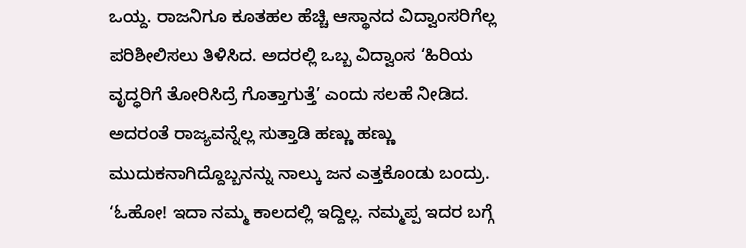ಒಯ್ದ. ರಾಜನಿಗೂ ಕೂತಹಲ ಹೆಚ್ಚಿ ಆಸ್ಥಾನದ ವಿದ್ವಾಂಸರಿಗೆಲ್ಲ ಪರಿಶೀಲಿಸಲು ತಿಳಿಸಿದ. ಅದರಲ್ಲಿ ಒಬ್ಬ ವಿದ್ವಾಂಸ ‘ಹಿರಿಯ ವೃದ್ಧರಿಗೆ ತೋರಿಸಿದ್ರೆ ಗೊತ್ತಾಗುತ್ತೆ’ ಎಂದು ಸಲಹೆ ನೀಡಿದ. ಅದರಂತೆ ರಾಜ್ಯವನ್ನೆಲ್ಲ ಸುತ್ತಾಡಿ ಹಣ್ಣು ಹಣ್ಣು ಮುದುಕನಾಗಿದ್ದೊಬ್ಬನನ್ನು ನಾಲ್ಕು ಜನ ಎತ್ತಕೊಂಡು ಬಂದ್ರು. ‘ಓಹೋ! ಇದಾ ನಮ್ಮ ಕಾಲದಲ್ಲಿ ಇದ್ದಿಲ್ಲ. ನಮ್ಮಪ್ಪ ಇದರ ಬಗ್ಗೆ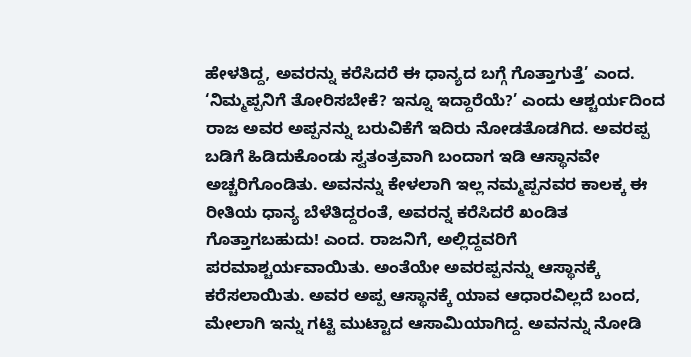ಹೇಳತಿದ್ದ, ಅವರನ್ನು ಕರೆಸಿದರೆ ಈ ಧಾನ್ಯದ ಬಗ್ಗೆ ಗೊತ್ತಾಗುತ್ತೆ’ ಎಂದ. ‘ನಿಮ್ಮಪ್ಪನಿಗೆ ತೋರಿಸಬೇಕೆ? ಇನ್ನೂ ಇದ್ದಾರೆಯೆ?’ ಎಂದು ಆಶ್ಚರ್ಯದಿಂದ ರಾಜ ಅವರ ಅಪ್ಪನನ್ನು ಬರುವಿಕೆಗೆ ಇದಿರು ನೋಡತೊಡಗಿದ. ಅವರಪ್ಪ ಬಡಿಗೆ ಹಿಡಿದುಕೊಂಡು ಸ್ವತಂತ್ರವಾಗಿ ಬಂದಾಗ ಇಡಿ ಆಸ್ಥಾನವೇ ಅಚ್ಚರಿಗೊಂಡಿತು. ಅವನನ್ನು ಕೇಳಲಾಗಿ ಇಲ್ಲ ನಮ್ಮಪ್ಪನವರ ಕಾಲಕ್ಕ ಈ ರೀತಿಯ ಧಾನ್ಯ ಬೆಳೆತಿದ್ದರಂತೆ, ಅವರನ್ನ ಕರೆಸಿದರೆ ಖಂಡಿತ ಗೊತ್ತಾಗಬಹುದು! ಎಂದ. ರಾಜನಿಗೆ, ಅಲ್ಲಿದ್ದವರಿಗೆ ಪರಮಾಶ್ಚರ್ಯವಾಯಿತು. ಅಂತೆಯೇ ಅವರಪ್ಪನನ್ನು ಆಸ್ಥಾನಕ್ಕೆ ಕರೆಸಲಾಯಿತು. ಅವರ ಅಪ್ಪ ಆಸ್ಥಾನಕ್ಕೆ ಯಾವ ಆಧಾರವಿಲ್ಲದೆ ಬಂದ, ಮೇಲಾಗಿ ಇನ್ನು ಗಟ್ಟಿ ಮುಟ್ಟಾದ ಆಸಾಮಿಯಾಗಿದ್ದ. ಅವನನ್ನು ನೋಡಿ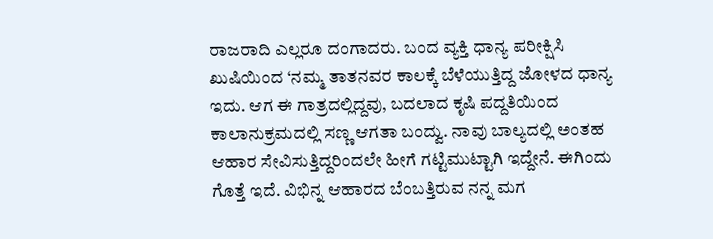ರಾಜರಾದಿ ಎಲ್ಲರೂ ದಂಗಾದರು. ಬಂದ ವ್ಯಕ್ತಿ ಧಾನ್ಯ ಪರೀಕ್ಷಿಸಿ ಖುಷಿಯಿಂದ ‘ನಮ್ಮ ತಾತನವರ ಕಾಲಕ್ಕೆ ಬೆಳೆಯುತ್ತಿದ್ದ ಜೋಳದ ಧಾನ್ಯ ಇದು. ಆಗ ಈ ಗಾತ್ರದಲ್ಲಿದ್ದವು, ಬದಲಾದ ಕೃಷಿ ಪದ್ದತಿಯಿಂದ ಕಾಲಾನುಕ್ರಮದಲ್ಲಿ ಸಣ್ಣ ಆಗತಾ ಬಂದ್ವು. ನಾವು ಬಾಲ್ಯದಲ್ಲಿ ಅಂತಹ ಆಹಾರ ಸೇವಿಸುತ್ತಿದ್ದರಿಂದಲೇ ಹೀಗೆ ಗಟ್ಟಿಮುಟ್ಟಾಗಿ ಇದ್ದೇನೆ. ಈಗಿಂದು ಗೊತ್ತೆ ಇದೆ. ವಿಭಿನ್ನ ಆಹಾರದ ಬೆಂಬತ್ತಿರುವ ನನ್ನ ಮಗ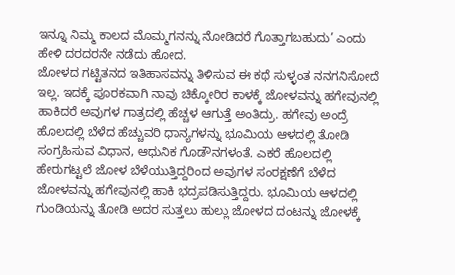ಇನ್ನೂ ನಿಮ್ಮ ಕಾಲದ ಮೊಮ್ಮಗನನ್ನು ನೋಡಿದರೆ ಗೊತ್ತಾಗಬಹುದು’ ಎಂದು ಹೇಳಿ ದರದರನೇ ನಡೆದು ಹೋದ.
ಜೋಳದ ಗಟ್ಟಿತನದ ಇತಿಹಾಸವನ್ನು ತಿಳಿಸುವ ಈ ಕಥೆ ಸುಳ್ಳಂತ ನನಗನಿಸೋದೆ ಇಲ್ಲ. ಇದಕ್ಕೆ ಪೂರಕವಾಗಿ ನಾವು ಚಿಕ್ಕೋರಿರ ಕಾಳಕ್ಕೆ ಜೋಳವನ್ನು ಹಗೇವುನಲ್ಲಿ ಹಾಕಿದರೆ ಅವುಗಳ ಗಾತ್ರದಲ್ಲಿ ಹೆಚ್ಚಳ ಆಗುತ್ತೆ ಅಂತಿದ್ರು. ಹಗೇವು ಅಂದ್ರೆ ಹೊಲದಲ್ಲಿ ಬೆಳೆದ ಹೆಚ್ಚುವರಿ ಧಾನ್ಯಗಳನ್ನು ಭೂಮಿಯ ಆಳದಲ್ಲಿ ತೋಡಿ ಸಂಗ್ರಹಿಸುವ ವಿಧಾನ, ಆಧುನಿಕ ಗೊಡೌನಗಳಂತೆ. ಎಕರೆ ಹೊಲದಲ್ಲಿ ಹೇರುಗಟ್ಟಲೆ ಜೋಳ ಬೆಳೆಯುತ್ತಿದ್ದರಿಂದ ಅವುಗಳ ಸಂರಕ್ಷಣೆಗೆ ಬೆಳೆದ ಜೋಳವನ್ನು ಹಗೇವುನಲ್ಲಿ ಹಾಕಿ ಭದ್ರಪಡಿಸುತ್ತಿದ್ದರು. ಭೂಮಿಯ ಆಳದಲ್ಲಿ ಗುಂಡಿಯನ್ನು ತೋಡಿ ಅದರ ಸುತ್ತಲು ಹುಲ್ಲು ಜೋಳದ ದಂಟನ್ನು ಜೋಳಕ್ಕೆ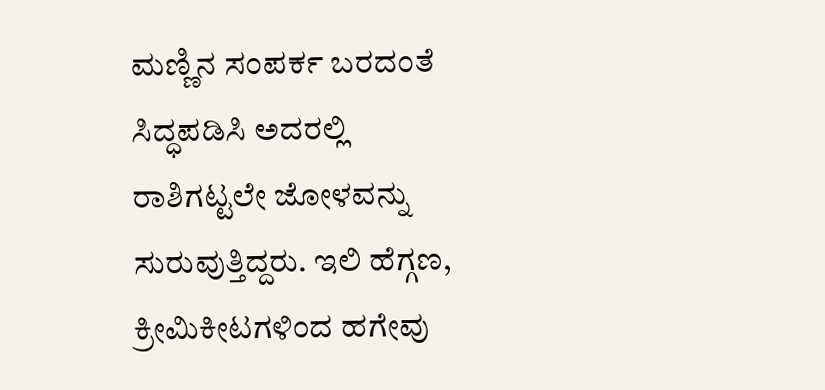ಮಣ್ಣಿನ ಸಂಪರ್ಕ ಬರದಂತೆ ಸಿದ್ಧಪಡಿಸಿ ಅದರಲ್ಲಿ ರಾಶಿಗಟ್ಟಲೇ ಜೋಳವನ್ನು ಸುರುವುತ್ತಿದ್ದರು. ಇಲಿ ಹೆಗ್ಗಣ, ಕ್ರೀಮಿಕೀಟಗಳಿಂದ ಹಗೇವು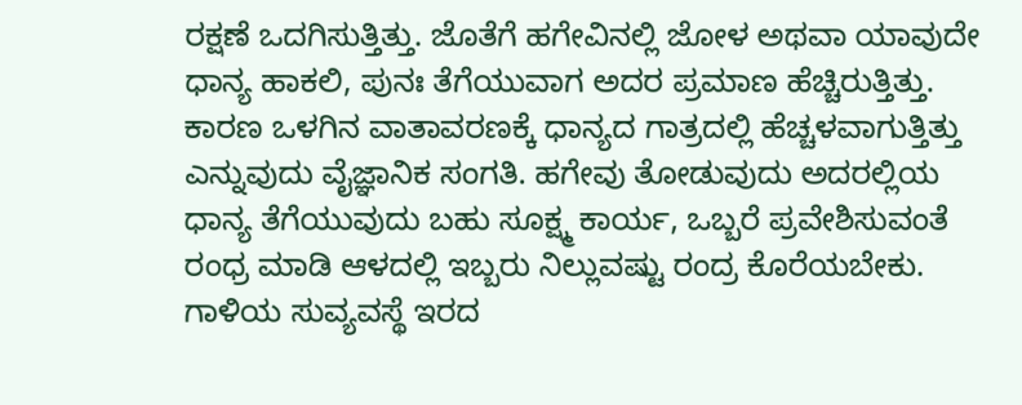ರಕ್ಷಣೆ ಒದಗಿಸುತ್ತಿತ್ತು. ಜೊತೆಗೆ ಹಗೇವಿನಲ್ಲಿ ಜೋಳ ಅಥವಾ ಯಾವುದೇ ಧಾನ್ಯ ಹಾಕಲಿ, ಪುನಃ ತೆಗೆಯುವಾಗ ಅದರ ಪ್ರಮಾಣ ಹೆಚ್ಚಿರುತ್ತಿತ್ತು. ಕಾರಣ ಒಳಗಿನ ವಾತಾವರಣಕ್ಕೆ ಧಾನ್ಯದ ಗಾತ್ರದಲ್ಲಿ ಹೆಚ್ಚಳವಾಗುತ್ತಿತ್ತು ಎನ್ನುವುದು ವೈಜ್ಞಾನಿಕ ಸಂಗತಿ. ಹಗೇವು ತೋಡುವುದು ಅದರಲ್ಲಿಯ ಧಾನ್ಯ ತೆಗೆಯುವುದು ಬಹು ಸೂಕ್ಷ್ಮ ಕಾರ್ಯ, ಒಬ್ಬರೆ ಪ್ರವೇಶಿಸುವಂತೆ ರಂಧ್ರ ಮಾಡಿ ಆಳದಲ್ಲಿ ಇಬ್ಬರು ನಿಲ್ಲುವಷ್ಟು ರಂದ್ರ ಕೊರೆಯಬೇಕು. ಗಾಳಿಯ ಸುವ್ಯವಸ್ಥೆ ಇರದ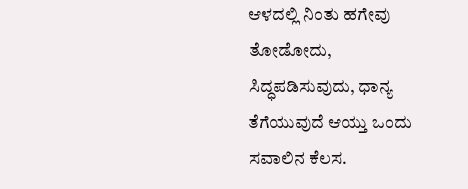ಆಳದಲ್ಲಿ ನಿಂತು ಹಗೇವು ತೋಡೋದು, ಸಿದ್ಧಪಡಿಸುವುದು, ಧಾನ್ಯ ತೆಗೆಯುವುದೆ ಆಯ್ತು ಒಂದು ಸವಾಲಿನ ಕೆಲಸ.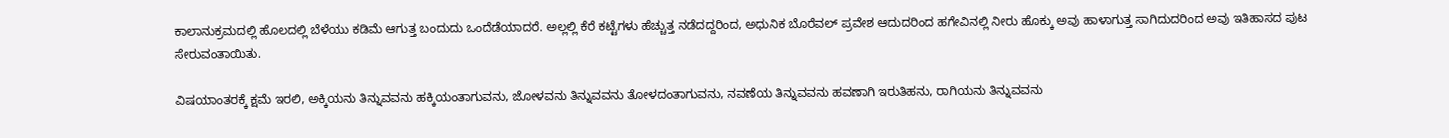ಕಾಲಾನುಕ್ರಮದಲ್ಲಿ ಹೊಲದಲ್ಲಿ ಬೆಳೆಯು ಕಡಿಮೆ ಆಗುತ್ತ ಬಂದುದು ಒಂದೆಡೆಯಾದರೆ. ಅಲ್ಲಲ್ಲಿ ಕೆರೆ ಕಟ್ಟೆಗಳು ಹೆಚ್ಚುತ್ತ ನಡೆದದ್ದರಿಂದ, ಅಧುನಿಕ ಬೊರೆವಲ್ ಪ್ರವೇಶ ಆದುದರಿಂದ ಹಗೇವಿನಲ್ಲಿ ನೀರು ಹೊಕ್ಕು ಅವು ಹಾಳಾಗುತ್ತ ಸಾಗಿದುದರಿಂದ ಅವು ಇತಿಹಾಸದ ಪುಟ ಸೇರುವಂತಾಯಿತು.

ವಿಷಯಾಂತರಕ್ಕೆ ಕ್ಷಮೆ ಇರಲಿ, ಅಕ್ಕಿಯನು ತಿನ್ನುವವನು ಹಕ್ಕಿಯಂತಾಗುವನು, ಜೋಳವನು ತಿನ್ನುವವನು ತೋಳದಂತಾಗುವನು, ನವಣೆಯ ತಿನ್ನುವವನು ಹವಣಾಗಿ ಇರುತಿಹನು, ರಾಗಿಯನು ತಿನ್ನುವವನು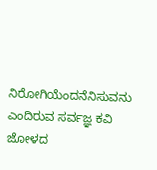ನಿರೋಗಿಯೆಂದನೆನಿಸುವನು ಎಂದಿರುವ ಸರ್ವಜ್ಞ ಕವಿ ಜೋಳದ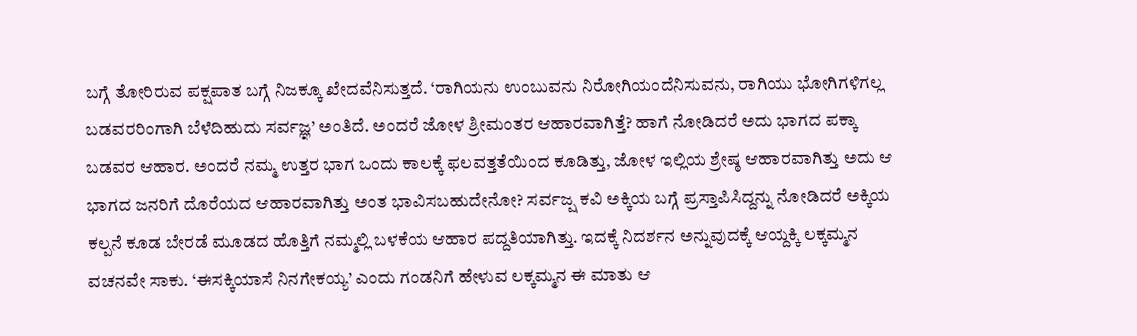ಬಗ್ಗೆ ತೋರಿರುವ ಪಕ್ಷಪಾತ ಬಗ್ಗೆ ನಿಜಕ್ಕೂ ಖೇದವೆನಿಸುತ್ತದೆ. ‘ರಾಗಿಯನು ಉಂಬುವನು ನಿರೋಗಿಯಂದೆನಿಸುವನು, ರಾಗಿಯು ಭೋಗಿಗಳಿಗಲ್ಲ ಬಡವರರಿಂಗಾಗಿ ಬೆಳೆದಿಹುದು ಸರ್ವಜ್ಞ’ ಅಂತಿದೆ. ಅಂದರೆ ಜೋಳ ಶ್ರೀಮಂತರ ಆಹಾರವಾಗಿತ್ತೆ? ಹಾಗೆ ನೋಡಿದರೆ ಅದು ಭಾಗದ ಪಕ್ಕಾ ಬಡವರ ಆಹಾರ. ಅಂದರೆ ನಮ್ಮ ಉತ್ತರ ಭಾಗ ಒಂದು ಕಾಲಕ್ಕೆ ಫಲವತ್ತತೆಯಿಂದ ಕೂಡಿತ್ತು, ಜೋಳ ಇಲ್ಲಿಯ ಶ್ರೇಷ್ಠ ಆಹಾರವಾಗಿತ್ತು ಅದು ಆ ಭಾಗದ ಜನರಿಗೆ ದೊರೆಯದ ಆಹಾರವಾಗಿತ್ತು ಅಂತ ಭಾವಿಸಬಹುದೇನೋ? ಸರ್ವಜ್ಷ ಕವಿ ಅಕ್ಕಿಯ ಬಗ್ಗೆ ಪ್ರಸ್ತಾಪಿಸಿದ್ದನ್ನು ನೋಡಿದರೆ ಅಕ್ಕಿಯ ಕಲ್ಪನೆ ಕೂಡ ಬೇರಡೆ ಮೂಡದ ಹೊತ್ತಿಗೆ ನಮ್ಮಲ್ಲಿ ಬಳಕೆಯ ಆಹಾರ ಪದ್ದತಿಯಾಗಿತ್ತು. ಇದಕ್ಕೆ ನಿದರ್ಶನ ಅನ್ನುವುದಕ್ಕೆ ಆಯ್ದಕ್ಕಿ ಲಕ್ಕಮ್ಮನ ವಚನವೇ ಸಾಕು. ‘ಈಸಕ್ಕಿಯಾಸೆ ನಿನಗೇಕಯ್ಯ’ ಎಂದು ಗಂಡನಿಗೆ ಹೇಳುವ ಲಕ್ಕಮ್ಮನ ಈ ಮಾತು ಆ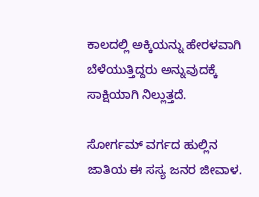ಕಾಲದಲ್ಲಿ ಅಕ್ಕಿಯನ್ನು ಹೇರಳವಾಗಿ ಬೆಳೆಯುತ್ತಿದ್ದರು ಅನ್ನುವುದಕ್ಕೆ ಸಾಕ್ಷಿಯಾಗಿ ನಿಲ್ಲುತ್ತದೆ.

ಸೋರ್ಗಮ್ ವರ್ಗದ ಹುಲ್ಲಿನ ಜಾತಿಯ ಈ ಸಸ್ಯ ಜನರ ಜೀವಾಳ.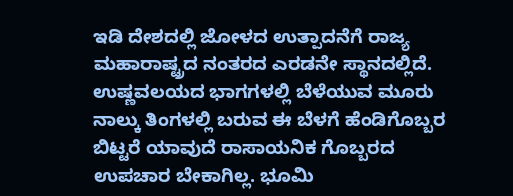ಇಡಿ ದೇಶದಲ್ಲಿ ಜೋಳದ ಉತ್ಪಾದನೆಗೆ ರಾಜ್ಯ ಮಹಾರಾಷ್ಟ್ರದ ನಂತರದ ಎರಡನೇ ಸ್ಥಾನದಲ್ಲಿದೆ. ಉಷ್ಣವಲಯದ ಭಾಗಗಳಲ್ಲಿ ಬೆಳೆಯುವ ಮೂರು ನಾಲ್ಕು ತಿಂಗಳಲ್ಲಿ ಬರುವ ಈ ಬೆಳಗೆ ಹೆಂಡಿಗೊಬ್ಬರ ಬಿಟ್ಟರೆ ಯಾವುದೆ ರಾಸಾಯನಿಕ ಗೊಬ್ಬರದ ಉಪಚಾರ ಬೇಕಾಗಿಲ್ಲ. ಭೂಮಿ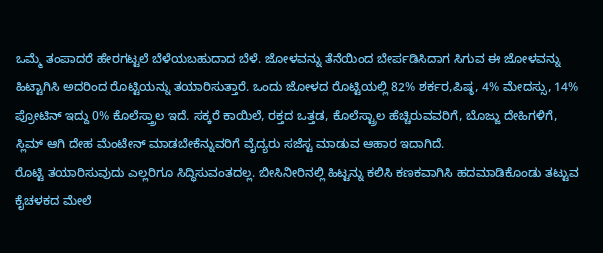ಒಮ್ಮೆ ತಂಪಾದರೆ ಹೇರಗಟ್ಟಲೆ ಬೆಳೆಯಬಹುದಾದ ಬೆಳೆ. ಜೋಳವನ್ನು ತೆನೆಯಿಂದ ಬೇರ್ಪಡಿಸಿದಾಗ ಸಿಗುವ ಈ ಜೋಳವನ್ನು ಹಿಟ್ಟಾಗಿಸಿ ಅದರಿಂದ ರೊಟ್ಟಿಯನ್ನು ತಯಾರಿಸುತ್ತಾರೆ. ಒಂದು ಜೋಳದ ರೊಟ್ಟಿಯಲ್ಲಿ 82% ಶರ್ಕರ,ಪಿಷ್ಠ, 4% ಮೇದಸ್ಸು, 14% ಪ್ರೋಟಿನ್ ಇದ್ದು 0% ಕೊಲೆಸ್ತ್ರಾಲ ಇದೆ. ಸಕ್ಕರೆ ಕಾಯಿಲೆ, ರಕ್ತದ ಒತ್ತಡ, ಕೊಲೆಸ್ಟ್ರಾಲ ಹೆಚ್ಚಿರುವವರಿಗೆ, ಬೊಜ್ಜು ದೇಹಿಗಳಿಗೆ, ಸ್ಲಿಮ್ ಆಗಿ ದೇಹ ಮೆಂಟೇನ್ ಮಾಡಬೇಕೆನ್ನುವರಿಗೆ ವೈದ್ಯರು ಸಜೆಸ್ಟ ಮಾಡುವ ಆಹಾರ ಇದಾಗಿದೆ.
ರೊಟ್ಟಿ ತಯಾರಿಸುವುದು ಎಲ್ಲರಿಗೂ ಸಿದ್ಧಿಸುವಂತದಲ್ಲ. ಬೀಸಿನೀರಿನಲ್ಲಿ ಹಿಟ್ಟನ್ನು ಕಲಿಸಿ ಕಣಕವಾಗಿಸಿ ಹದಮಾಡಿಕೊಂಡು ತಟ್ಟುವ ಕೈಚಳಕದ ಮೇಲೆ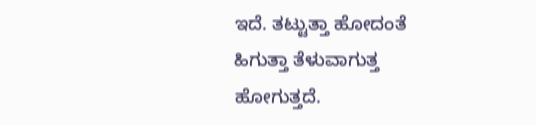ಇದೆ. ತಟ್ಟುತ್ತಾ ಹೋದಂತೆ ಹಿಗುತ್ತಾ ತೆಳುವಾಗುತ್ತ ಹೋಗುತ್ತದೆ.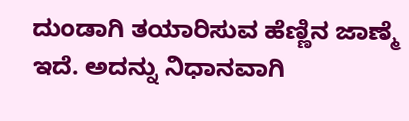ದುಂಡಾಗಿ ತಯಾರಿಸುವ ಹೆಣ್ಣಿನ ಜಾಣ್ಮೆ ಇದೆ. ಅದನ್ನು ನಿಧಾನವಾಗಿ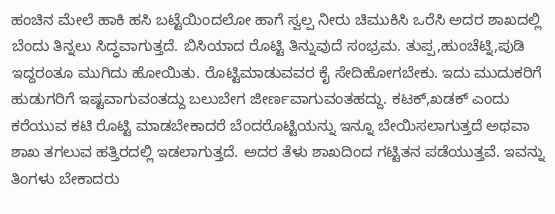ಹಂಚಿನ ಮೇಲೆ ಹಾಕಿ ಹಸಿ ಬಟ್ಟೆಯಿಂದಲೋ ಹಾಗೆ ಸ್ವಲ್ಪ ನೀರು ಚಿಮುಕಿಸಿ ಒರೆಸಿ ಅದರ ಶಾಖದಲ್ಲಿ ಬೆಂದು ತಿನ್ನಲು ಸಿದ್ಧವಾಗುತ್ತದೆ. ಬಿಸಿಯಾದ ರೊಟ್ಟಿ ತಿನ್ನುವುದೆ ಸಂಭ್ರಮ. ತುಪ್ಪ,ಹುಂಚೆಟ್ನಿ,ಪುಡಿ ಇದ್ದರಂತೂ ಮುಗಿದು ಹೋಯಿತು. ರೊಟ್ಟಿಮಾಡುವವರ ಕೈ ಸೇದಿಹೋಗಬೇಕು. ಇದು ಮುದುಕರಿಗೆ ಹುಡುಗರಿಗೆ ಇಷ್ಟವಾಗುವಂತದ್ದು ಬಲುಬೇಗ ಜೀರ್ಣವಾಗುವಂತಹದ್ದು. ಕಟಕ್,ಖಡಕ್ ಎಂದು ಕರೆಯುವ ಕಟಿ ರೊಟ್ಟಿ ಮಾಡಬೇಕಾದರೆ ಬೆಂದರೊಟ್ಟಿಯನ್ನು ಇನ್ನೂ ಬೇಯಿಸಲಾಗುತ್ತದೆ ಅಥವಾ ಶಾಖ ತಗಲುವ ಹತ್ತಿರದಲ್ಲಿ ಇಡಲಾಗುತ್ತದೆ. ಅದರ ತೆಳು ಶಾಖದಿಂದ ಗಟ್ಟಿತನ ಪಡೆಯುತ್ತವೆ. ಇವನ್ನು ತಿಂಗಳು ಬೇಕಾದರು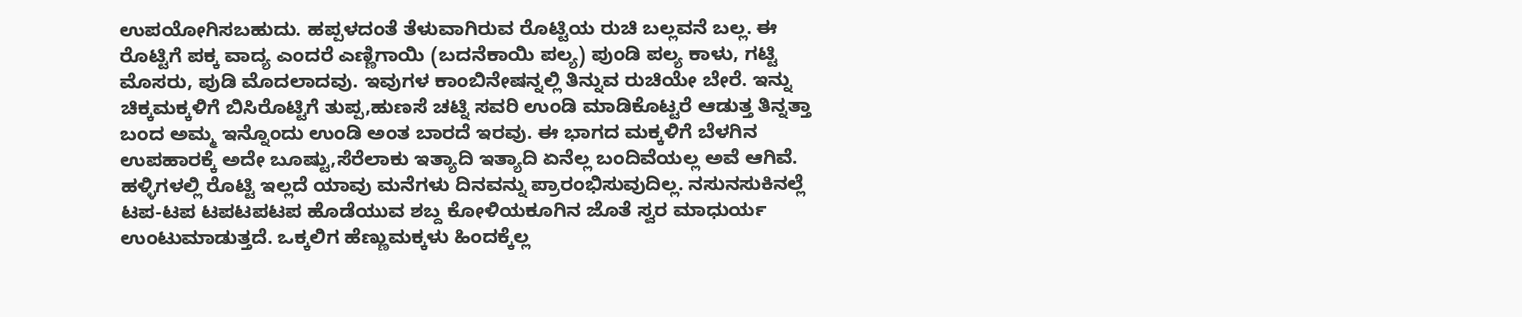ಉಪಯೋಗಿಸಬಹುದು. ಹಪ್ಪಳದಂತೆ ತೆಳುವಾಗಿರುವ ರೊಟ್ಟಿಯ ರುಚಿ ಬಲ್ಲವನೆ ಬಲ್ಲ. ಈ ರೊಟ್ಟಿಗೆ ಪಕ್ಕ ವಾದ್ಯ ಎಂದರೆ ಎಣ್ಣಿಗಾಯಿ (ಬದನೆಕಾಯಿ ಪಲ್ಯ) ಪುಂಡಿ ಪಲ್ಯ ಕಾಳು, ಗಟ್ಟಿ ಮೊಸರು, ಪುಡಿ ಮೊದಲಾದವು. ಇವುಗಳ ಕಾಂಬಿನೇಷನ್ನಲ್ಲಿ ತಿನ್ನುವ ರುಚಿಯೇ ಬೇರೆ. ಇನ್ನು ಚಿಕ್ಕಮಕ್ಕಳಿಗೆ ಬಿಸಿರೊಟ್ಟಿಗೆ ತುಪ್ಪ,ಹುಣಸೆ ಚಟ್ನಿ ಸವರಿ ಉಂಡಿ ಮಾಡಿಕೊಟ್ಟರೆ ಆಡುತ್ತ ತಿನ್ನತ್ತಾ ಬಂದ ಅಮ್ಮ ಇನ್ನೊಂದು ಉಂಡಿ ಅಂತ ಬಾರದೆ ಇರವು. ಈ ಭಾಗದ ಮಕ್ಕಳಿಗೆ ಬೆಳಗಿನ ಉಪಹಾರಕ್ಕೆ ಅದೇ ಬೂಷ್ಟು,ಸೆರೆಲಾಕು ಇತ್ಯಾದಿ ಇತ್ಯಾದಿ ಏನೆಲ್ಲ ಬಂದಿವೆಯಲ್ಲ ಅವೆ ಆಗಿವೆ.
ಹಳ್ಳಿಗಳಲ್ಲಿ ರೊಟ್ಟಿ ಇಲ್ಲದೆ ಯಾವು ಮನೆಗಳು ದಿನವನ್ನು ಪ್ರಾರಂಭಿಸುವುದಿಲ್ಲ. ನಸುನಸುಕಿನಲ್ಲೆ ಟಪ-ಟಪ ಟಪಟಪಟಪ ಹೊಡೆಯುವ ಶಬ್ದ ಕೋಳಿಯಕೂಗಿನ ಜೊತೆ ಸ್ವರ ಮಾಧುರ್ಯ ಉಂಟುಮಾಡುತ್ತದೆ. ಒಕ್ಕಲಿಗ ಹೆಣ್ಣುಮಕ್ಕಳು ಹಿಂದಕ್ಕೆಲ್ಲ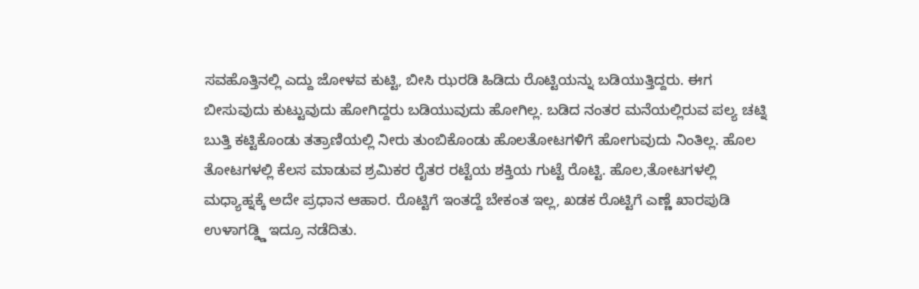ಸವಹೊತ್ತಿನಲ್ಲಿ ಎದ್ದು ಜೋಳವ ಕುಟ್ಟಿ, ಬೀಸಿ ಝರಡಿ ಹಿಡಿದು ರೊಟ್ಟಿಯನ್ನು ಬಡಿಯುತ್ತಿದ್ದರು. ಈಗ ಬೀಸುವುದು ಕುಟ್ಟುವುದು ಹೋಗಿದ್ದರು ಬಡಿಯುವುದು ಹೋಗಿಲ್ಲ. ಬಡಿದ ನಂತರ ಮನೆಯಲ್ಲಿರುವ ಪಲ್ಯ ಚಟ್ನಿ ಬುತ್ತಿ ಕಟ್ಟಿಕೊಂಡು ತತ್ರಾಣಿಯಲ್ಲಿ ನೀರು ತುಂಬಿಕೊಂಡು ಹೊಲತೋಟಗಳಿಗೆ ಹೋಗುವುದು ನಿಂತಿಲ್ಲ. ಹೊಲ ತೋಟಗಳಲ್ಲಿ ಕೆಲಸ ಮಾಡುವ ಶ್ರಮಿಕರ ರೈತರ ರಟ್ಟೆಯ ಶಕ್ತಿಯ ಗುಟ್ಟೆ ರೊಟ್ಟಿ. ಹೊಲ,ತೋಟಗಳಲ್ಲಿ ಮಧ್ಯಾಹ್ನಕ್ಕೆ ಅದೇ ಪ್ರಧಾನ ಆಹಾರ. ರೊಟ್ಟಿಗೆ ಇಂತದ್ದೆ ಬೇಕಂತ ಇಲ್ಲ, ಖಡಕ ರೊಟ್ಟಿಗೆ ಎಣ್ಣೆ ಖಾರಪುಡಿ ಉಳಾಗಡ್ಡ್ಡಿ ಇದ್ರೂ ನಡೆದಿತು.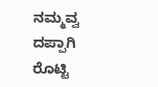ನಮ್ಮವ್ವ ದಪ್ಪಾಗಿ ರೊಟ್ಟಿ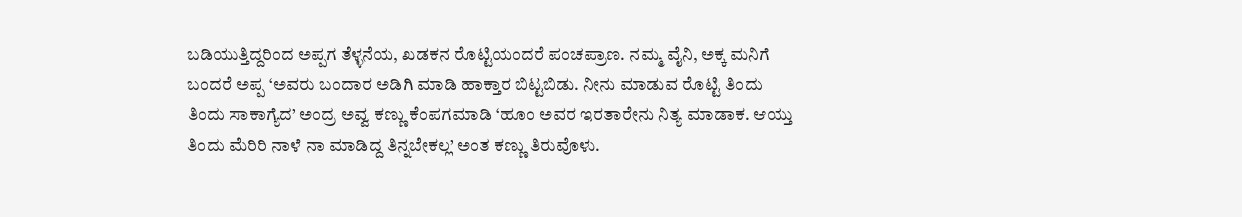ಬಡಿಯುತ್ತಿದ್ದರಿಂದ ಅಪ್ಪಗ ತೆಳ್ಳನೆಯ, ಖಡಕನ ರೊಟ್ಟಿಯಂದರೆ ಪಂಚಪ್ರಾಣ. ನಮ್ಮ ವೈನಿ, ಅಕ್ಕ ಮನಿಗೆ ಬಂದರೆ ಅಪ್ಪ ‘ಅವರು ಬಂದಾರ ಅಡಿಗಿ ಮಾಡಿ ಹಾಕ್ತಾರ ಬಿಟ್ಟಬಿಡು. ನೀನು ಮಾಡುವ ರೊಟ್ಟಿ ತಿಂದು ತಿಂದು ಸಾಕಾಗ್ಯೆದ’ ಅಂದ್ರ ಅವ್ವ ಕಣ್ಣು ಕೆಂಪಗಮಾಡಿ ‘ಹೂಂ ಅವರ ಇರತಾರೇನು ನಿತ್ಯ ಮಾಡಾಕ. ಆಯ್ತು ತಿಂದು ಮೆರಿರಿ ನಾಳೆ ನಾ ಮಾಡಿದ್ದ ತಿನ್ನಬೇಕಲ್ಲ’ ಅಂತ ಕಣ್ಣು ತಿರುವೊಳು.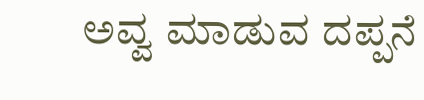ಅವ್ವ ಮಾಡುವ ದಪ್ಪನೆ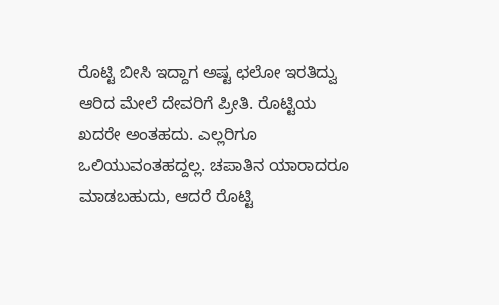ರೊಟ್ಟಿ ಬೀಸಿ ಇದ್ದಾಗ ಅಷ್ಟ ಛಲೋ ಇರತಿದ್ವು ಆರಿದ ಮೇಲೆ ದೇವರಿಗೆ ಪ್ರೀತಿ. ರೊಟ್ಟಿಯ ಖದರೇ ಅಂತಹದು. ಎಲ್ಲರಿಗೂ ಒಲಿಯುವಂತಹದ್ದಲ್ಲ. ಚಪಾತಿನ ಯಾರಾದರೂ ಮಾಡಬಹುದು, ಆದರೆ ರೊಟ್ಟಿ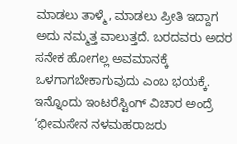ಮಾಡಲು ತಾಳ್ಮೆ, ಮಾಡಲು ಪ್ರೀತಿ ಇದ್ದಾಗ ಅದು ನಮ್ಮತ್ತ ವಾಲುತ್ತದೆ. ಬರದವರು ಅದರ ಸನೇಕ ಹೋಗಲ್ಲ ಅವಮಾನಕ್ಕೆ ಒಳಗಾಗಬೇಕಾಗುವುದು ಎಂಬ ಭಯಕ್ಕೆ. ಇನ್ನೊಂದು ಇಂಟರೆಸ್ಟಿಂಗ್ ವಿಚಾರ ಅಂದ್ರೆ ‘ಭೀಮಸೇನ ನಳಮಹರಾಜರು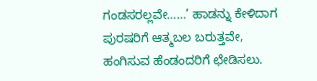ಗಂಡಸರಲ್ಲವೇ……’ ಹಾಡನ್ನು ಕೇಳಿದಾಗ ಪುರಷರಿಗೆ ಆತ್ಮಬಲ ಬರುತ್ತವೇ, ಹಂಗಿಸುವ ಹೆಂಡಂದರಿಗೆ ಛೇಡಿಸಲು.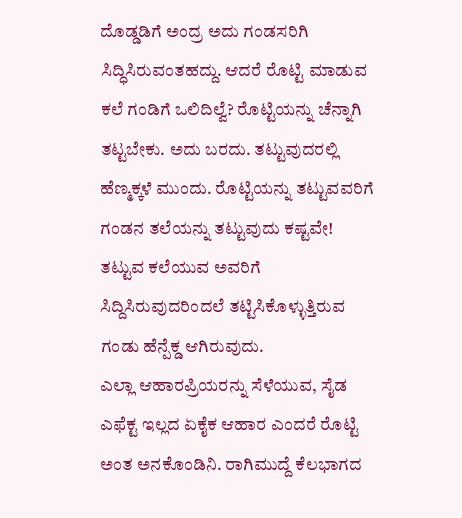ದೊಡ್ಡಡಿಗೆ ಅಂದ್ರ ಅದು ಗಂಡಸರಿಗಿ ಸಿದ್ಧಿಸಿರುವಂತಹದ್ದು. ಆದರೆ ರೊಟ್ಟಿ ಮಾಡುವ ಕಲೆ ಗಂಡಿಗೆ ಒಲಿದಿಲ್ವೆ? ರೊಟ್ಟಿಯನ್ನು ಚೆನ್ನಾಗಿ ತಟ್ಟಬೇಕು. ಅದು ಬರದು. ತಟ್ಟುವುದರಲ್ಲಿ ಹೆಣ್ಮಕ್ಕಳೆ ಮುಂದು. ರೊಟ್ಟಿಯನ್ನು ತಟ್ಟುವವರಿಗೆ ಗಂಡನ ತಲೆಯನ್ನು ತಟ್ಟುವುದು ಕಷ್ಟವೇ! ತಟ್ಟುವ ಕಲೆಯುವ ಅವರಿಗೆ ಸಿದ್ದಿಸಿರುವುದರಿಂದಲೆ ತಟ್ಟಿಸಿಕೊಳ್ಳುತ್ತಿರುವ ಗಂಡು ಹೆನ್ಪೆಕ್ಡ ಆಗಿರುವುದು.
ಎಲ್ಲಾ ಆಹಾರಪ್ರಿಯರನ್ನು ಸೆಳೆಯುವ, ಸೈಡ ಎಫೆಕ್ಟ ಇಲ್ಲದ ಏಕೈಕ ಆಹಾರ ಎಂದರೆ ರೊಟ್ಟಿ ಅಂತ ಅನಕೊಂಡಿನಿ. ರಾಗಿಮುದ್ದೆ ಕೆಲಭಾಗದ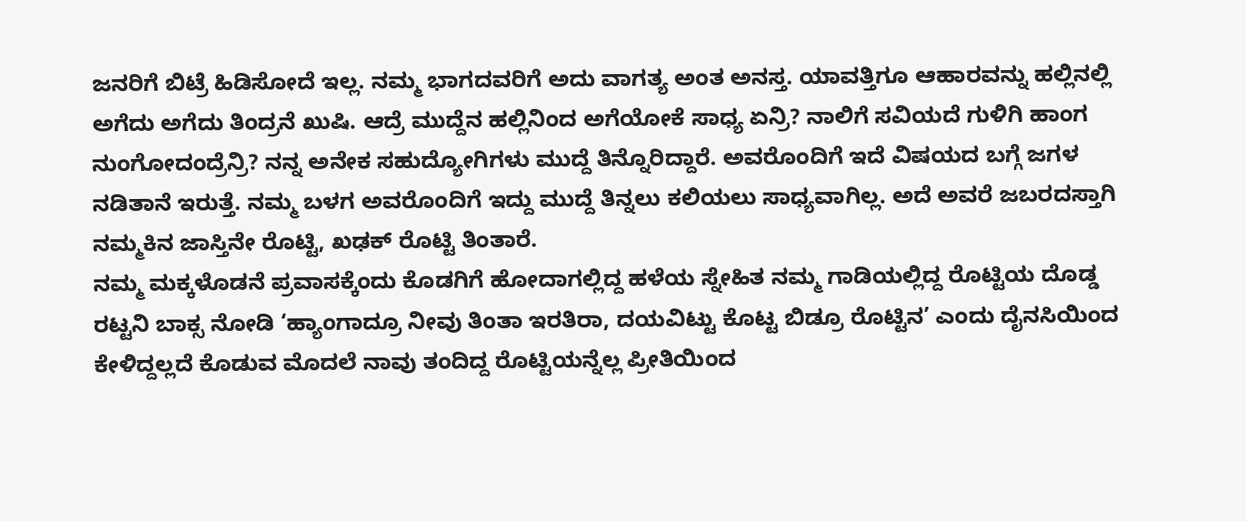ಜನರಿಗೆ ಬಿಟ್ರೆ ಹಿಡಿಸೋದೆ ಇಲ್ಲ. ನಮ್ಮ ಭಾಗದವರಿಗೆ ಅದು ವಾಗತ್ಯ ಅಂತ ಅನಸ್ತ. ಯಾವತ್ತಿಗೂ ಆಹಾರವನ್ನು ಹಲ್ಲಿನಲ್ಲಿ ಅಗೆದು ಅಗೆದು ತಿಂದ್ರನೆ ಖುಷಿ. ಆದ್ರೆ ಮುದ್ದೆನ ಹಲ್ಲಿನಿಂದ ಅಗೆಯೋಕೆ ಸಾಧ್ಯ ಏನ್ರಿ? ನಾಲಿಗೆ ಸವಿಯದೆ ಗುಳಿಗಿ ಹಾಂಗ ನುಂಗೋದಂದ್ರೆನ್ರಿ? ನನ್ನ ಅನೇಕ ಸಹುದ್ಯೋಗಿಗಳು ಮುದ್ದೆ ತಿನ್ನೊರಿದ್ದಾರೆ. ಅವರೊಂದಿಗೆ ಇದೆ ವಿಷಯದ ಬಗ್ಗೆ ಜಗಳ ನಡಿತಾನೆ ಇರುತ್ತೆ. ನಮ್ಮ ಬಳಗ ಅವರೊಂದಿಗೆ ಇದ್ದು ಮುದ್ದೆ ತಿನ್ನಲು ಕಲಿಯಲು ಸಾಧ್ಯವಾಗಿಲ್ಲ. ಅದೆ ಅವರೆ ಜಬರದಸ್ತಾಗಿ ನಮ್ಮಕಿನ ಜಾಸ್ತಿನೇ ರೊಟ್ಟಿ, ಖಢಕ್ ರೊಟ್ಟಿ ತಿಂತಾರೆ.
ನಮ್ಮ ಮಕ್ಕಳೊಡನೆ ಪ್ರವಾಸಕ್ಕೆಂದು ಕೊಡಗಿಗೆ ಹೋದಾಗಲ್ಲಿದ್ದ ಹಳೆಯ ಸ್ನೇಹಿತ ನಮ್ಮ ಗಾಡಿಯಲ್ಲಿದ್ದ ರೊಟ್ಟಿಯ ದೊಡ್ಡ ರಟ್ಟನಿ ಬಾಕ್ಸ ನೋಡಿ ‘ಹ್ಯಾಂಗಾದ್ರೂ ನೀವು ತಿಂತಾ ಇರತಿರಾ, ದಯವಿಟ್ಟು ಕೊಟ್ಟ ಬಿಡ್ರೂ ರೊಟ್ಟಿನ’ ಎಂದು ದೈನಸಿಯಿಂದ ಕೇಳಿದ್ದಲ್ಲದೆ ಕೊಡುವ ಮೊದಲೆ ನಾವು ತಂದಿದ್ದ ರೊಟ್ಟಿಯನ್ನೆಲ್ಲ ಪ್ರೀತಿಯಿಂದ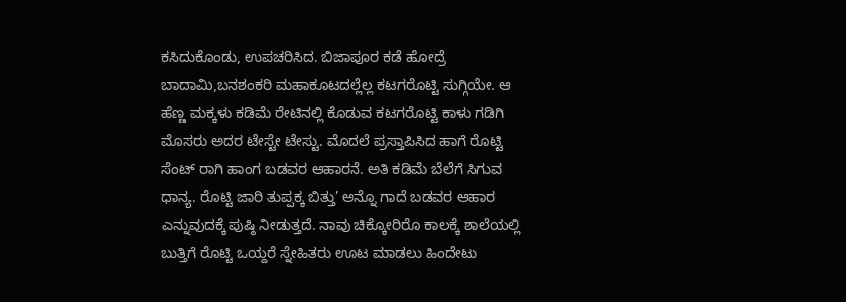ಕಸಿದುಕೊಂಡು, ಉಪಚರಿಸಿದ. ಬಿಜಾಪೂರ ಕಡೆ ಹೋದ್ರೆ ಬಾದಾಮಿ,ಬನಶಂಕರಿ ಮಹಾಕೂಟದಲ್ಲೆಲ್ಲ ಕಟಗರೊಟ್ಟಿ ಸುಗ್ಗಿಯೇ. ಆ ಹೆಣ್ಣ ಮಕ್ಕಳು ಕಡಿಮೆ ರೇಟಿನಲ್ಲಿ ಕೊಡುವ ಕಟಗರೊಟ್ಟಿ ಕಾಳು ಗಡಿಗಿ ಮೊಸರು ಅದರ ಟೇಸ್ಟೇ ಟೇಸ್ಟು. ಮೊದಲೆ ಪ್ರಸ್ತಾಪಿಸಿದ ಹಾಗೆ ರೊಟ್ಟಿ ಸೆಂಟ್ ರಾಗಿ ಹಾಂಗ ಬಡವರ ಆಹಾರನೆ. ಅತಿ ಕಡಿಮೆ ಬೆಲೆಗೆ ಸಿಗುವ ಧಾನ್ಯ. ರೊಟ್ಟಿ ಜಾರಿ ತುಪ್ಪಕ್ಕ ಬಿತ್ತು’ ಅನ್ನೊ ಗಾದೆ ಬಡವರ ಆಹಾರ ಎನ್ನುವುದಕ್ಕೆ ಪುಷ್ಠಿ ನೀಡುತ್ತದೆ. ನಾವು ಚಿಕ್ಕೋರಿರೊ ಕಾಲಕ್ಕೆ ಶಾಲೆಯಲ್ಲಿ ಬುತ್ತಿಗೆ ರೊಟ್ಟಿ ಒಯ್ದರೆ ಸ್ನೇಹಿತರು ಊಟ ಮಾಡಲು ಹಿಂದೇಟು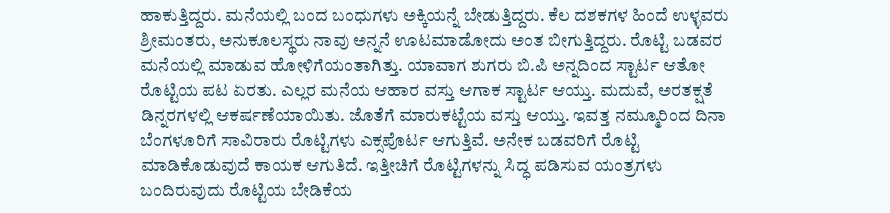ಹಾಕುತ್ತಿದ್ದರು. ಮನೆಯಲ್ಲಿ ಬಂದ ಬಂಧುಗಳು ಅಕ್ಕಿಯನ್ನೆ ಬೇಡುತ್ತಿದ್ದರು. ಕೆಲ ದಶಕಗಳ ಹಿಂದೆ ಉಳ್ಳವರು ಶ್ರೀಮಂತರು, ಅನುಕೂಲಸ್ಥರು ನಾವು ಅನ್ನನೆ ಊಟಮಾಡೋದು ಅಂತ ಬೀಗುತ್ತಿದ್ದರು. ರೊಟ್ಟಿ ಬಡವರ ಮನೆಯಲ್ಲಿ ಮಾಡುವ ಹೋಳಿಗೆಯಂತಾಗಿತ್ತು. ಯಾವಾಗ ಶುಗರು ಬಿ.ಪಿ ಅನ್ನದಿಂದ ಸ್ಟಾರ್ಟ ಆತೋ ರೊಟ್ಟಿಯ ಪಟ ಏರತು. ಎಲ್ಲರ ಮನೆಯ ಆಹಾರ ವಸ್ತು ಆಗಾಕ ಸ್ಟಾರ್ಟ ಆಯ್ತು. ಮದುವೆ, ಅರತಕ್ಷತೆ ಡಿನ್ನರಗಳಲ್ಲಿ ಆಕರ್ಷಣೆಯಾಯಿತು. ಜೊತೆಗೆ ಮಾರುಕಟ್ಟೆಯ ವಸ್ತು ಆಯ್ತು. ಇವತ್ತ ನಮ್ಮೂರಿಂದ ದಿನಾ ಬೆಂಗಳೂರಿಗೆ ಸಾವಿರಾರು ರೊಟ್ಟಿಗಳು ಎಕ್ಸಪೊರ್ಟ ಆಗುತ್ತಿವೆ. ಅನೇಕ ಬಡವರಿಗೆ ರೊಟ್ಟಿ ಮಾಡಿಕೊಡುವುದೆ ಕಾಯಕ ಆಗುತಿದೆ. ಇತ್ತೀಚಿಗೆ ರೊಟ್ಟಿಗಳನ್ನು ಸಿದ್ಧ ಪಡಿಸುವ ಯಂತ್ರಗಳು ಬಂದಿರುವುದು ರೊಟ್ಟಿಯ ಬೇಡಿಕೆಯ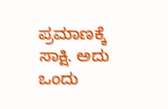ಪ್ರಮಾಣಕ್ಕೆ ಸಾಕ್ಷಿ. ಅದು ಒಂದು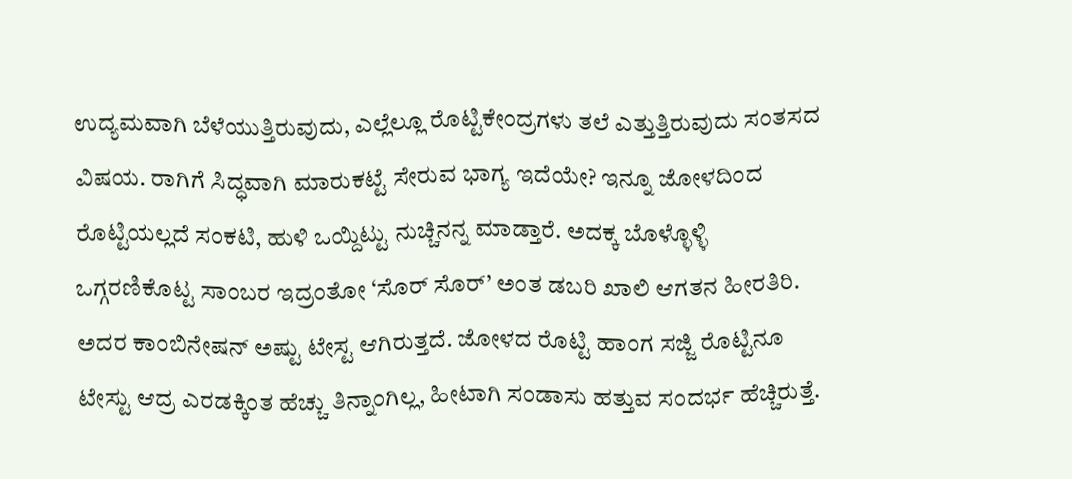ಉದ್ಯಮವಾಗಿ ಬೆಳೆಯುತ್ತಿರುವುದು, ಎಲ್ಲೆಲ್ಲೂ ರೊಟ್ಟಿಕೇಂದ್ರಗಳು ತಲೆ ಎತ್ತುತ್ತಿರುವುದು ಸಂತಸದ ವಿಷಯ. ರಾಗಿಗೆ ಸಿದ್ಧವಾಗಿ ಮಾರುಕಟ್ಟೆ ಸೇರುವ ಭಾಗ್ಯ ಇದೆಯೇ? ಇನ್ನೂ ಜೋಳದಿಂದ ರೊಟ್ಟಿಯಲ್ಲದೆ ಸಂಕಟಿ, ಹುಳಿ ಒಯ್ದಿಟ್ಟು ನುಚ್ಚಿನನ್ನ ಮಾಡ್ತಾರೆ. ಅದಕ್ಕ ಬೊಳ್ಳೊಳ್ಳಿ ಒಗ್ಗರಣಿಕೊಟ್ಟ ಸಾಂಬರ ಇದ್ರಂತೋ ‘ಸೊರ್ ಸೊರ್’ ಅಂತ ಡಬರಿ ಖಾಲಿ ಆಗತನ ಹೀರತಿರಿ. ಅದರ ಕಾಂಬಿನೇಷನ್ ಅಷ್ಟು ಟೇಸ್ಟ ಆಗಿರುತ್ತದೆ. ಜೋಳದ ರೊಟ್ಟಿ ಹಾಂಗ ಸಜ್ಜಿ ರೊಟ್ಟಿನೂ ಟೇಸ್ಟು ಆದ್ರ ಎರಡಕ್ಕಿಂತ ಹೆಚ್ಚು ತಿನ್ನಾಂಗಿಲ್ಲ, ಹೀಟಾಗಿ ಸಂಡಾಸು ಹತ್ತುವ ಸಂದರ್ಭ ಹೆಚ್ಚಿರುತ್ತೆ.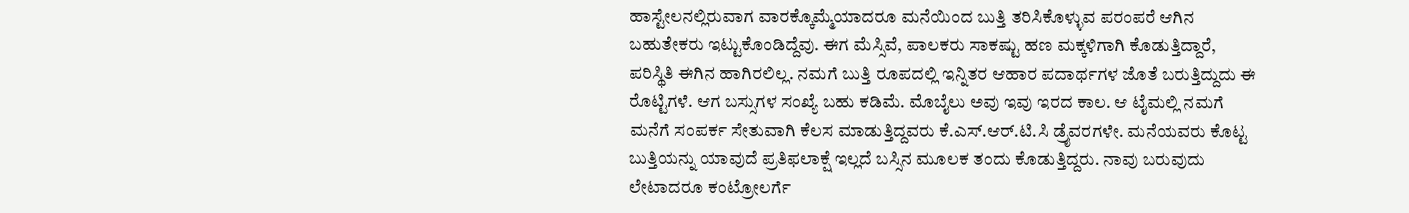ಹಾಸ್ಟೇಲನಲ್ಲಿರುವಾಗ ವಾರಕ್ಕೊಮ್ಮೆಯಾದರೂ ಮನೆಯಿಂದ ಬುತ್ತಿ ತರಿಸಿಕೊಳ್ಳುವ ಪರಂಪರೆ ಆಗಿನ ಬಹುತೇಕರು ಇಟ್ಟುಕೊಂಡಿದ್ದೆವು. ಈಗ ಮೆಸ್ಸಿವೆ, ಪಾಲಕರು ಸಾಕಷ್ಟು ಹಣ ಮಕ್ಕಳಿಗಾಗಿ ಕೊಡುತ್ತಿದ್ದಾರೆ, ಪರಿಸ್ಥಿತಿ ಈಗಿನ ಹಾಗಿರಲಿಲ್ಲ. ನಮಗೆ ಬುತ್ತಿ ರೂಪದಲ್ಲಿ ಇನ್ನಿತರ ಆಹಾರ ಪದಾರ್ಥಗಳ ಜೊತೆ ಬರುತ್ತಿದ್ದುದು ಈ ರೊಟ್ಟಿಗಳೆ. ಆಗ ಬಸ್ಸುಗಳ ಸಂಖ್ಯೆ ಬಹು ಕಡಿಮೆ. ಮೊಬೈಲು ಅವು ಇವು ಇರದ ಕಾಲ. ಆ ಟೈಮಲ್ಲಿ ನಮಗೆ ಮನೆಗೆ ಸಂಪರ್ಕ ಸೇತುವಾಗಿ ಕೆಲಸ ಮಾಡುತ್ತಿದ್ದವರು ಕೆ.ಎಸ್.ಆರ್.ಟಿ.ಸಿ ಡ್ರೈವರಗಳೇ. ಮನೆಯವರು ಕೊಟ್ಟ ಬುತ್ತಿಯನ್ನು ಯಾವುದೆ ಪ್ರತಿಫಲಾಕ್ಷೆ ಇಲ್ಲದೆ ಬಸ್ಸಿನ ಮೂಲಕ ತಂದು ಕೊಡುತ್ತಿದ್ದರು. ನಾವು ಬರುವುದು ಲೇಟಾದರೂ ಕಂಟ್ರೋಲರ್ಗೆ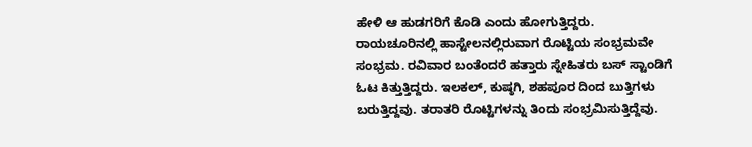ಹೇಳಿ ಆ ಹುಡಗರಿಗೆ ಕೊಡಿ ಎಂದು ಹೋಗುತ್ತಿದ್ದರು. ರಾಯಚೂರಿನಲ್ಲಿ ಹಾಸ್ಟೇಲನಲ್ಲಿರುವಾಗ ರೊಟ್ಟಿಯ ಸಂಭ್ರಮವೇ ಸಂಭ್ರಮ. ರವಿವಾರ ಬಂತೆಂದರೆ ಹತ್ತಾರು ಸ್ನೇಹಿತರು ಬಸ್ ಸ್ಟಾಂಡಿಗೆ ಓಟ ಕಿತ್ತುತ್ತಿದ್ದರು. ಇಲಕಲ್, ಕುಷ್ಠಗಿ, ಶಹಪೂರ ದಿಂದ ಬುತ್ತಿಗಳು ಬರುತ್ತಿದ್ದವು. ತರಾತರಿ ರೊಟ್ಟಿಗಳನ್ನು ತಿಂದು ಸಂಭ್ರಮಿಸುತ್ತಿದ್ದೆವು.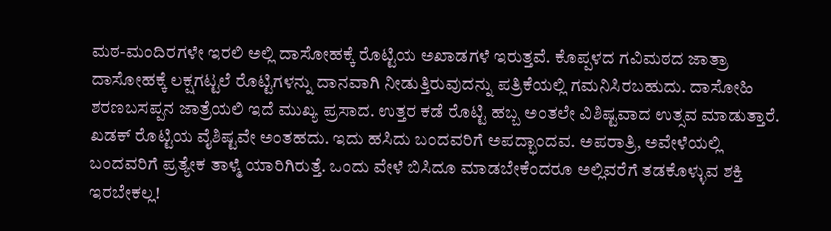ಮಠ-ಮಂದಿರಗಳೇ ಇರಲಿ ಅಲ್ಲಿ ದಾಸೋಹಕ್ಕೆ ರೊಟ್ಟಿಯ ಅಖಾಡಗಳೆ ಇರುತ್ತವೆ. ಕೊಪ್ಪಳದ ಗವಿಮಠದ ಜಾತ್ರಾ ದಾಸೋಹಕ್ಕೆ ಲಕ್ಷಗಟ್ಟಲೆ ರೊಟ್ಟಿಗಳನ್ನು ದಾನವಾಗಿ ನೀಡುತ್ತಿರುವುದನ್ನು ಪತ್ರಿಕೆಯಲ್ಲಿ ಗಮನಿಸಿರಬಹುದು. ದಾಸೋಹಿ ಶರಣಬಸಪ್ಪನ ಜಾತ್ರೆಯಲಿ ಇದೆ ಮುಖ್ಯ ಪ್ರಸಾದ. ಉತ್ತರ ಕಡೆ ರೊಟ್ಟಿ ಹಬ್ಬ ಅಂತಲೇ ವಿಶಿಷ್ಟವಾದ ಉತ್ಸವ ಮಾಡುತ್ತಾರೆ. ಖಡಕ್ ರೊಟ್ಟಿಯ ವೈಶಿಷ್ಟವೇ ಅಂತಹದು. ಇದು ಹಸಿದು ಬಂದವರಿಗೆ ಅಪದ್ಭಾಂದವ. ಅಪರಾತ್ರಿ, ಅವೇಳೆಯಲ್ಲಿ ಬಂದವರಿಗೆ ಪ್ರತ್ಯೇಕ ತಾಳ್ಮೆ ಯಾರಿಗಿರುತ್ತೆ. ಒಂದು ವೇಳೆ ಬಿಸಿದೂ ಮಾಡಬೇಕೆಂದರೂ ಅಲ್ಲಿವರೆಗೆ ತಡಕೊಳ್ಳುವ ಶಕ್ತಿ ಇರಬೇಕಲ್ಲ!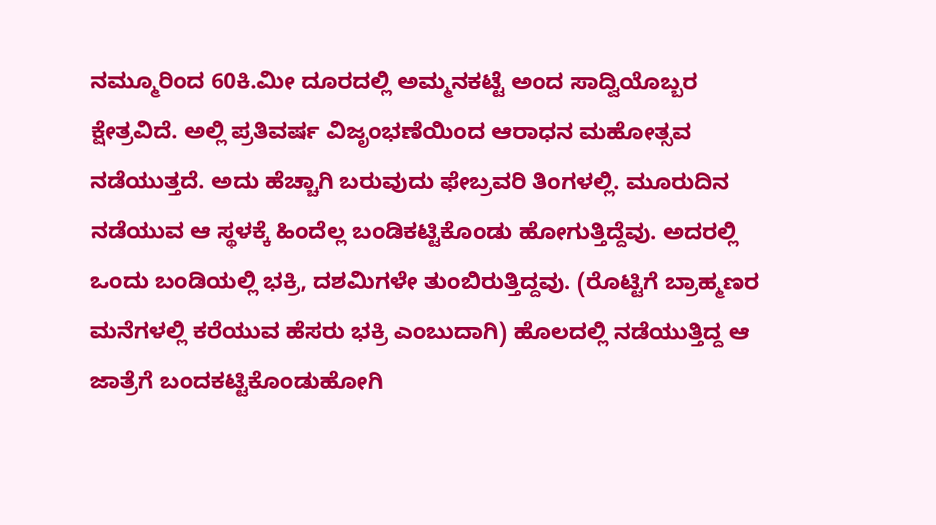ನಮ್ಮೂರಿಂದ 60ಕಿ.ಮೀ ದೂರದಲ್ಲಿ ಅಮ್ಮನಕಟ್ಟೆ ಅಂದ ಸಾದ್ವಿಯೊಬ್ಬರ ಕ್ಷೇತ್ರವಿದೆ. ಅಲ್ಲಿ ಪ್ರತಿವರ್ಷ ವಿಜೃಂಭಣೆಯಿಂದ ಆರಾಧನ ಮಹೋತ್ಸವ ನಡೆಯುತ್ತದೆ. ಅದು ಹೆಚ್ಚಾಗಿ ಬರುವುದು ಫೇಬ್ರವರಿ ತಿಂಗಳಲ್ಲಿ. ಮೂರುದಿನ ನಡೆಯುವ ಆ ಸ್ಥಳಕ್ಕೆ ಹಿಂದೆಲ್ಲ ಬಂಡಿಕಟ್ಟಿಕೊಂಡು ಹೋಗುತ್ತಿದ್ದೆವು. ಅದರಲ್ಲಿ ಒಂದು ಬಂಡಿಯಲ್ಲಿ ಭಕ್ರಿ, ದಶಮಿಗಳೇ ತುಂಬಿರುತ್ತಿದ್ದವು. (ರೊಟ್ಟಿಗೆ ಬ್ರಾಹ್ಮಣರ ಮನೆಗಳಲ್ಲಿ ಕರೆಯುವ ಹೆಸರು ಭಕ್ರಿ ಎಂಬುದಾಗಿ) ಹೊಲದಲ್ಲಿ ನಡೆಯುತ್ತಿದ್ದ ಆ ಜಾತ್ರೆಗೆ ಬಂದಕಟ್ಟಿಕೊಂಡುಹೋಗಿ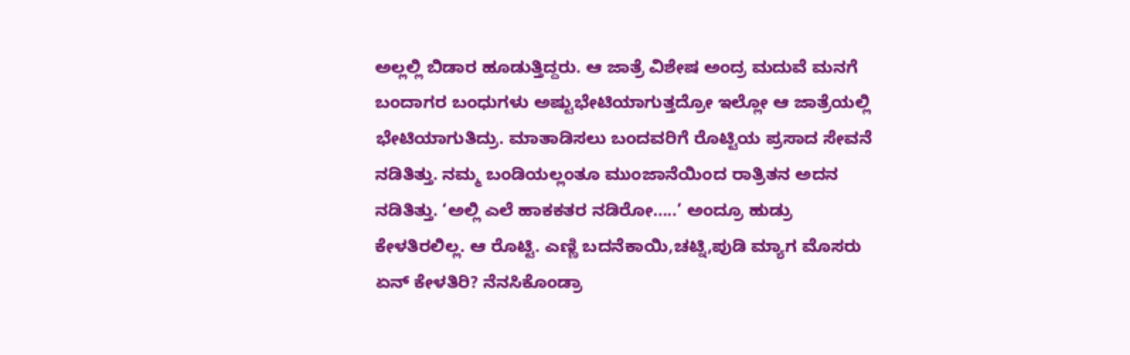ಅಲ್ಲಲ್ಲಿ ಬಿಡಾರ ಹೂಡುತ್ತಿದ್ದರು. ಆ ಜಾತ್ರೆ ವಿಶೇಷ ಅಂದ್ರ ಮದುವೆ ಮನಗೆ ಬಂದಾಗರ ಬಂಧುಗಳು ಅಷ್ಟುಭೇಟಿಯಾಗುತ್ತದ್ರೋ ಇಲ್ಲೋ ಆ ಜಾತ್ರೆಯಲ್ಲಿ ಭೇಟಿಯಾಗುತಿದ್ರು. ಮಾತಾಡಿಸಲು ಬಂದವರಿಗೆ ರೊಟ್ಟಿಯ ಪ್ರಸಾದ ಸೇವನೆ ನಡಿತಿತ್ತು. ನಮ್ಮ ಬಂಡಿಯಲ್ಲಂತೂ ಮುಂಜಾನೆಯಿಂದ ರಾತ್ರಿತನ ಅದನ ನಡಿತಿತ್ತು. ‘ಅಲ್ಲಿ ಎಲೆ ಹಾಕಕತರ ನಡಿರೋ…..’ ಅಂದ್ರೂ ಹುಡ್ರು ಕೇಳತಿರಲಿಲ್ಲ. ಆ ರೊಟ್ಟಿ. ಎಣ್ಣಿ ಬದನೆಕಾಯಿ,ಚಟ್ನಿ,ಪುಡಿ ಮ್ಯಾಗ ಮೊಸರು ಏನ್ ಕೇಳತಿರಿ? ನೆನಸಿಕೊಂಡ್ರಾ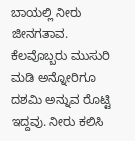ಬಾಯಲ್ಲಿ ನೀರು ಜೀನಗತಾವ. ಕೆಲವೊಬ್ಬರು ಮುಸುರಿ ಮಡಿ ಅನ್ನೋರಿಗೂ ದಶಮಿ ಅನ್ನುವ ರೊಟ್ಟಿ ಇದ್ದವು. ನೀರು ಕಲಿಸಿ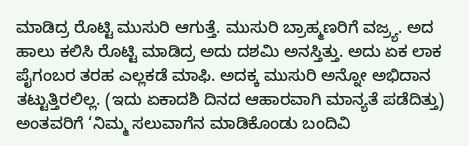ಮಾಡಿದ್ರ ರೊಟ್ಟಿ ಮುಸುರಿ ಆಗುತ್ತೆ. ಮುಸುರಿ ಬ್ರಾಹ್ಮಣರಿಗೆ ವಜ್ರ್ಯ. ಅದ ಹಾಲು ಕಲಿಸಿ ರೊಟ್ಟಿ ಮಾಡಿದ್ರ ಅದು ದಶಮಿ ಅನಸ್ತಿತ್ತು. ಅದು ಏಕ ಲಾಕ ಪೈಗಂಬರ ತರಹ ಎಲ್ಲಕಡೆ ಮಾಫಿ. ಅದಕ್ಕ ಮುಸುರಿ ಅನ್ನೋ ಅಭಿದಾನ ತಟ್ಟುತ್ತಿರಲಿಲ್ಲ. (ಇದು ಏಕಾದಶಿ ದಿನದ ಆಹಾರವಾಗಿ ಮಾನ್ಯತೆ ಪಡೆದಿತ್ತು) ಅಂತವರಿಗೆ ‘ನಿಮ್ಮ ಸಲುವಾಗೆನ ಮಾಡಿಕೊಂಡು ಬಂದಿವಿ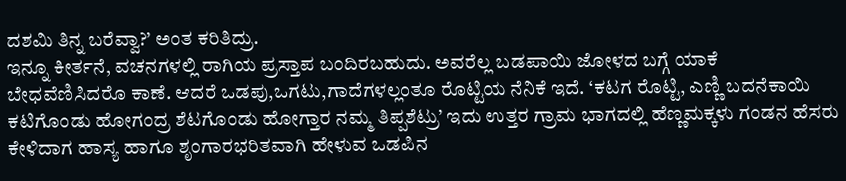ದಶಮಿ ತಿನ್ನ ಬರೆವ್ವಾ?’ ಅಂತ ಕರಿತಿದ್ರು.
ಇನ್ನೂ ಕೀರ್ತನೆ, ವಚನಗಳಲ್ಲಿ ರಾಗಿಯ ಪ್ರಸ್ತಾಪ ಬಂದಿರಬಹುದು. ಅವರೆಲ್ಲ ಬಡಪಾಯಿ ಜೋಳದ ಬಗ್ಗೆ ಯಾಕೆ ಬೇಧವೆಣಿಸಿದರೊ ಕಾಣೆ. ಆದರೆ ಒಡಪು,ಒಗಟು,ಗಾದೆಗಳಲ್ಲಂತೂ ರೊಟ್ಟಿಯ ನೆನಿಕೆ ಇದೆ. ‘ಕಟಗ ರೊಟ್ಟಿ, ಎಣ್ಣಿ ಬದನೆಕಾಯಿ ಕಟಿಗೊಂಡು ಹೋಗಂದ್ರ ಶೆಟಗೊಂಡು ಹೋಗ್ತಾರ ನಮ್ಮ ತಿಪ್ಪಶೆಟ್ರು’ ಇದು ಉತ್ತರ ಗ್ರಾಮ ಭಾಗದಲ್ಲಿ ಹೆಣ್ಣಮಕ್ಕಳು ಗಂಡನ ಹೆಸರು ಕೇಳಿದಾಗ ಹಾಸ್ಯ ಹಾಗೂ ಶೃಂಗಾರಭರಿತವಾಗಿ ಹೇಳುವ ಒಡಪಿನ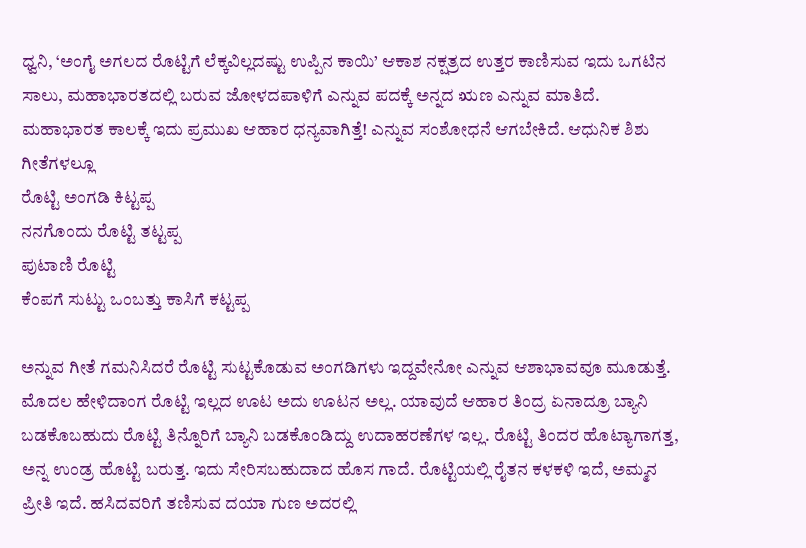ಧ್ವನಿ, ‘ಅಂಗೈ ಅಗಲದ ರೊಟ್ಟಿಗೆ ಲೆಕ್ಕವಿಲ್ಲದಷ್ಟು ಉಪ್ಪಿನ ಕಾಯಿ’ ಆಕಾಶ ನಕ್ಷತ್ರದ ಉತ್ತರ ಕಾಣಿಸುವ ಇದು ಒಗಟಿನ ಸಾಲು, ಮಹಾಭಾರತದಲ್ಲಿ ಬರುವ ಜೋಳದಪಾಳಿಗೆ ಎನ್ನುವ ಪದಕ್ಕೆ ಅನ್ನದ ಋಣ ಎನ್ನುವ ಮಾತಿದೆ. ಮಹಾಭಾರತ ಕಾಲಕ್ಕೆ ಇದು ಪ್ರಮುಖ ಆಹಾರ ಧನ್ಯವಾಗಿತ್ತೆ! ಎನ್ನುವ ಸಂಶೋಧನೆ ಆಗಬೇಕಿದೆ. ಆಧುನಿಕ ಶಿಶು ಗೀತೆಗಳಲ್ಲೂ
ರೊಟ್ಟಿ ಅಂಗಡಿ ಕಿಟ್ಟಪ್ಪ
ನನಗೊಂದು ರೊಟ್ಟಿ ತಟ್ಟಪ್ಪ
ಪುಟಾಣಿ ರೊಟ್ಟಿ
ಕೆಂಪಗೆ ಸುಟ್ಟು ಒಂಬತ್ತು ಕಾಸಿಗೆ ಕಟ್ಟಪ್ಪ

ಅನ್ನುವ ಗೀತೆ ಗಮನಿಸಿದರೆ ರೊಟ್ಟಿ ಸುಟ್ಟಕೊಡುವ ಅಂಗಡಿಗಳು ಇದ್ದವೇನೋ ಎನ್ನುವ ಆಶಾಭಾವವೂ ಮೂಡುತ್ತೆ.
ಮೊದಲ ಹೇಳಿದಾಂಗ ರೊಟ್ಟಿ ಇಲ್ಲದ ಊಟ ಅದು ಊಟನ ಅಲ್ಲ. ಯಾವುದೆ ಆಹಾರ ತಿಂದ್ರ ಏನಾದ್ರೂ ಬ್ಯಾನಿ ಬಡಕೊಬಹುದು ರೊಟ್ಟಿ ತಿನ್ನೊರಿಗೆ ಬ್ಯಾನಿ ಬಡಕೊಂಡಿದ್ದು ಉದಾಹರಣೆಗಳ ಇಲ್ಲ. ರೊಟ್ಟಿ ತಿಂದರ ಹೊಟ್ಯಾಗಾಗತ್ತ, ಅನ್ನ ಉಂಡ್ರ ಹೊಟ್ಟಿ ಬರುತ್ತ. ಇದು ಸೇರಿಸಬಹುದಾದ ಹೊಸ ಗಾದೆ. ರೊಟ್ಟಿಯಲ್ಲಿ ರೈತನ ಕಳಕಳಿ ಇದೆ, ಅಮ್ಮನ ಪ್ರೀತಿ ಇದೆ. ಹಸಿದವರಿಗೆ ತಣಿಸುವ ದಯಾ ಗುಣ ಅದರಲ್ಲಿ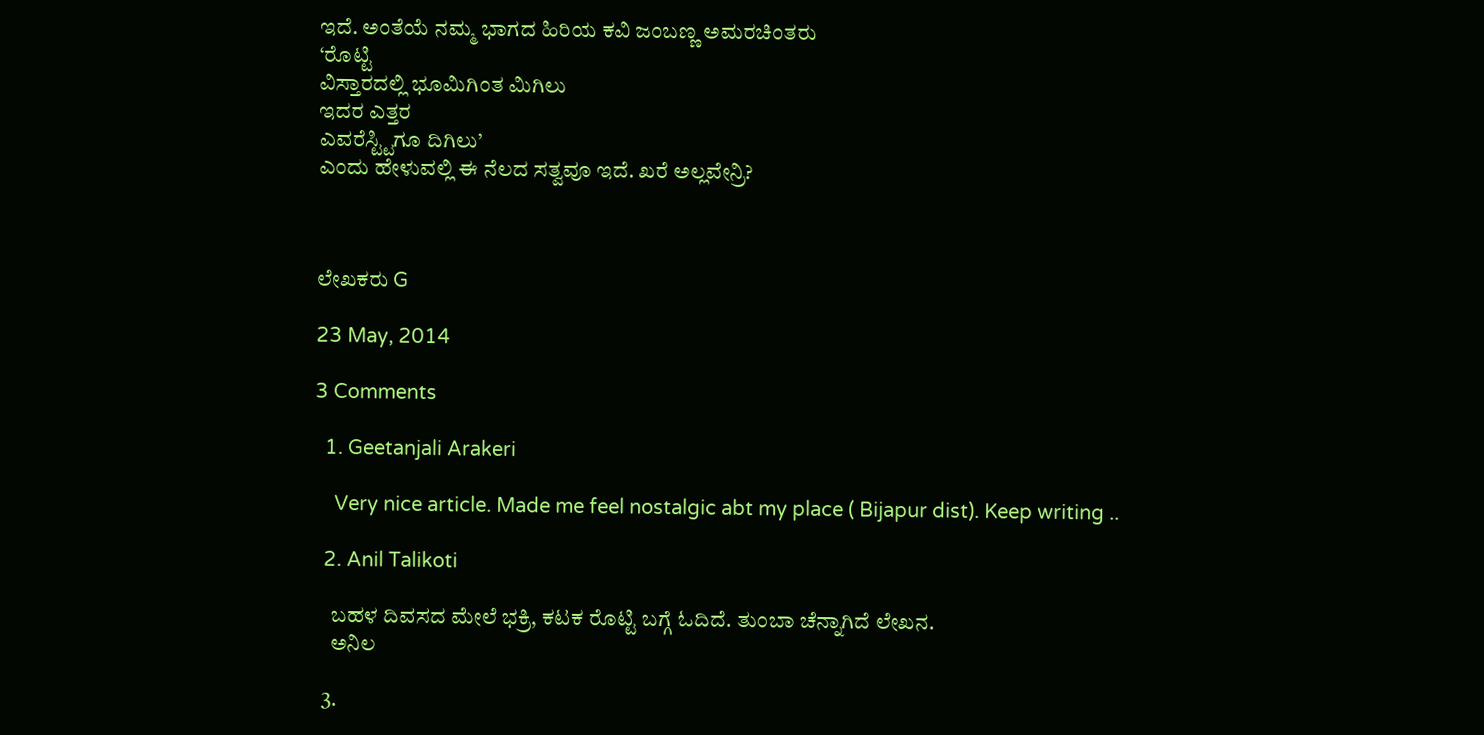ಇದೆ. ಅಂತೆಯೆ ನಮ್ಮ ಭಾಗದ ಹಿರಿಯ ಕವಿ ಜಂಬಣ್ಣ ಅಮರಚಿಂತರು
‘ರೊಟ್ಟಿ
ವಿಸ್ತಾರದಲ್ಲಿ ಭೂಮಿಗಿಂತ ಮಿಗಿಲು
ಇದರ ಎತ್ತರ
ಎವರೆಸ್ಟ್ಟಿಗೂ ದಿಗಿಲು’
ಎಂದು ಹೇಳುವಲ್ಲಿ ಈ ನೆಲದ ಸತ್ವವೂ ಇದೆ. ಖರೆ ಅಲ್ಲವೇನ್ರಿ?



ಲೇಖಕರು G

23 May, 2014

3 Comments

  1. Geetanjali Arakeri

    Very nice article. Made me feel nostalgic abt my place ( Bijapur dist). Keep writing ..

  2. Anil Talikoti

    ಬಹಳ ದಿವಸದ ಮೇಲೆ ಭಕ್ರಿ, ಕಟಕ ರೊಟ್ಟಿ ಬಗ್ಗೆ ಓದಿದೆ. ತುಂಬಾ ಚೆನ್ನಾಗಿದೆ ಲೇಖನ.
    ಅನಿಲ

  3.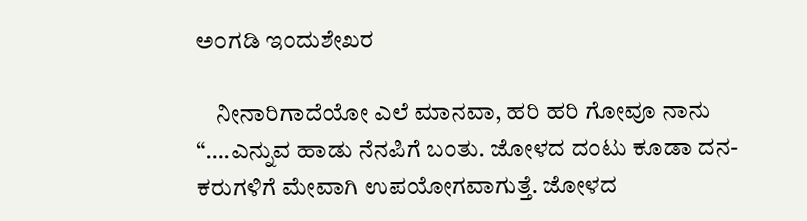ಅ೦ಗಡಿ ಇಂದುಶೇಖರ

    ನೀನಾರಿಗಾದೆಯೋ ಎಲೆ ಮಾನವಾ, ಹರಿ ಹರಿ ಗೋವೂ ನಾನು “….ಎನ್ನುವ ಹಾಡು ನೆನಪಿಗೆ ಬಂತು. ಜೋಳದ ದಂಟು ಕೂಡಾ ದನ-ಕರುಗಳಿಗೆ ಮೇವಾಗಿ ಉಪಯೋಗವಾಗುತ್ತೆ. ಜೋಳದ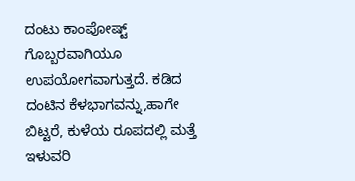ದಂಟು ಕಾಂಪೋಷ್ಟ್ ಗೊಬ್ಬರವಾಗಿಯೂ ಉಪಯೋಗವಾಗುತ್ತದೆ. ಕಡಿದ ದಂಟಿನ ಕೆಳಭಾಗವನ್ನು,ಹಾಗೇ ಬಿಟ್ಟರೆ, ಕುಳೆಯ ರೂಪದಲ್ಲಿ ಮತ್ತೆ ಇಳುವರಿ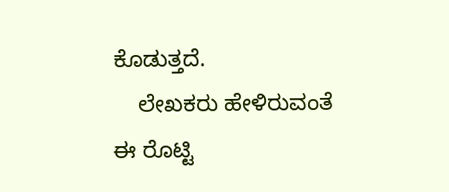ಕೊಡುತ್ತದೆ.
    ಲೇಖಕರು ಹೇಳಿರುವಂತೆ ಈ ರೊಟ್ಟಿ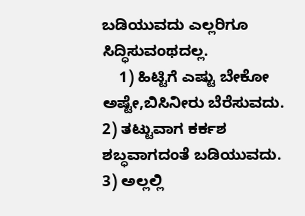ಬಡಿಯುವದು ಎಲ್ಲರಿಗೂ ಸಿದ್ಧಿಸುವಂಥದಲ್ಲ.
    1) ಹಿಟ್ಟಿಗೆ ಎಷ್ಟು ಬೇಕೋ ಅಷ್ಟೇ,ಬಿಸಿನೀರು ಬೆರೆಸುವದು. 2) ತಟ್ಟುವಾಗ ಕರ್ಕಶ ಶಬ್ಧವಾಗದಂತೆ ಬಡಿಯುವದು. 3) ಅಲ್ಲಲ್ಲಿ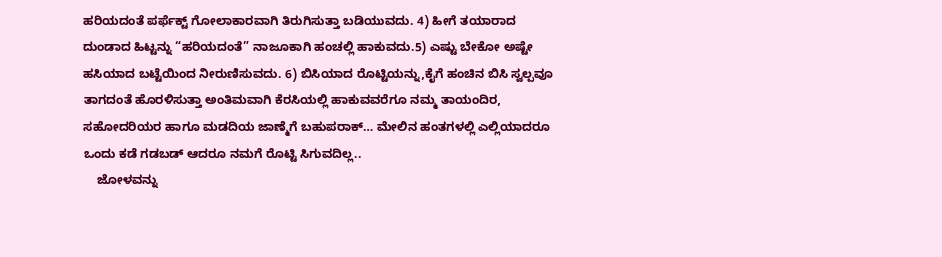ಹರಿಯದಂತೆ ಪರ್ಫೆಕ್ಟ್ ಗೋಲಾಕಾರವಾಗಿ ತಿರುಗಿಸುತ್ತಾ ಬಡಿಯುವದು. 4) ಹೀಗೆ ತಯಾರಾದ ದುಂಡಾದ ಹಿಟ್ಟನ್ನು “ಹರಿಯದಂತೆ” ನಾಜೂಕಾಗಿ ಹಂಚಲ್ಲಿ ಹಾಕುವದು.5) ಎಷ್ಟು ಬೇಕೋ ಅಷ್ಟೇ ಹಸಿಯಾದ ಬಟ್ಟೆಯಿಂದ ನೀರುಣಿಸುವದು. 6) ಬಿಸಿಯಾದ ರೊಟ್ಟಿಯನ್ನು,ಕೈಗೆ ಹಂಚಿನ ಬಿಸಿ ಸ್ವಲ್ಪವೂ ತಾಗದಂತೆ ಹೊರಳಿಸುತ್ತಾ ಅಂತಿಮವಾಗಿ ಕೆರಸಿಯಲ್ಲಿ ಹಾಕುವವರೆಗೂ ನಮ್ಮ ತಾಯಂದಿರ, ಸಹೋದರಿಯರ ಹಾಗೂ ಮಡದಿಯ ಜಾಣ್ಮೆಗೆ ಬಹುಪರಾಕ್… ಮೇಲಿನ ಹಂತಗಳಲ್ಲಿ ಎಲ್ಲಿಯಾದರೂ ಒಂದು ಕಡೆ ಗಡಬಡ್ ಆದರೂ ನಮಗೆ ರೊಟ್ಟಿ ಸಿಗುವದಿಲ್ಲ..
    ಜೋಳವನ್ನು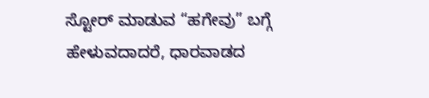ಸ್ಟೋರ್ ಮಾಡುವ “ಹಗೇವು” ಬಗ್ಗೆ ಹೇಳುವದಾದರೆ, ಧಾರವಾಡದ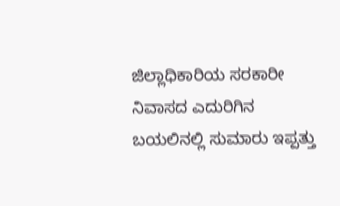ಜಿಲ್ಲಾಧಿಕಾರಿಯ ಸರಕಾರೀ ನಿವಾಸದ ಎದುರಿಗಿನ ಬಯಲಿನಲ್ಲಿ ಸುಮಾರು ಇಪ್ಪತ್ತು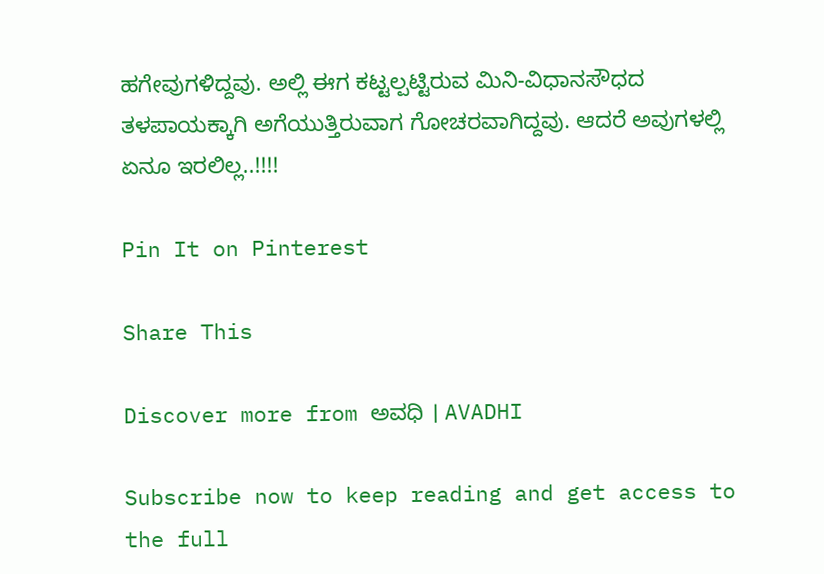ಹಗೇವುಗಳಿದ್ದವು. ಅಲ್ಲಿ ಈಗ ಕಟ್ಟಲ್ಪಟ್ಟಿರುವ ಮಿನಿ-ವಿಧಾನಸೌಧದ ತಳಪಾಯಕ್ಕಾಗಿ ಅಗೆಯುತ್ತಿರುವಾಗ ಗೋಚರವಾಗಿದ್ದವು. ಆದರೆ ಅವುಗಳಲ್ಲಿ ಏನೂ ಇರಲಿಲ್ಲ..!!!!

Pin It on Pinterest

Share This

Discover more from ಅವಧಿ । AVADHI

Subscribe now to keep reading and get access to the full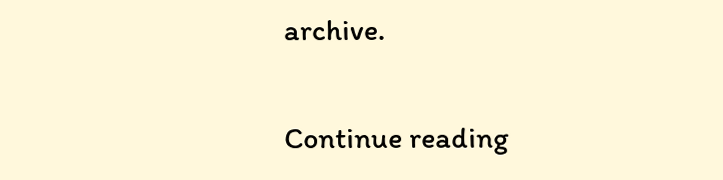archive.

Continue reading